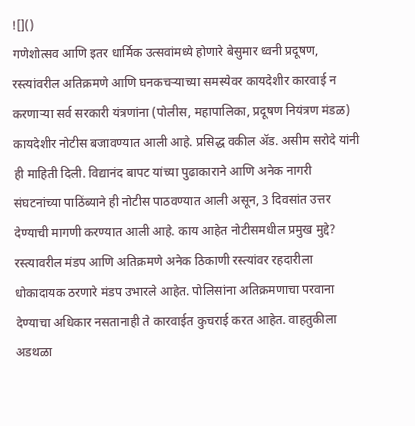![]()
गणेशोत्सव आणि इतर धार्मिक उत्सवांमध्ये होणारे बेसुमार ध्वनी प्रदूषण, रस्त्यांवरील अतिक्रमणे आणि घनकचऱ्याच्या समस्येवर कायदेशीर कारवाई न करणाऱ्या सर्व सरकारी यंत्रणांना (पोलीस, महापालिका, प्रदूषण नियंत्रण मंडळ) कायदेशीर नोटीस बजावण्यात आली आहे. प्रसिद्ध वकील ॲड. असीम सरोदे यांनी ही माहिती दिली. विद्यानंद बापट यांच्या पुढाकाराने आणि अनेक नागरी संघटनांच्या पाठिंब्याने ही नोटीस पाठवण्यात आली असून, 3 दिवसांत उत्तर देण्याची मागणी करण्यात आली आहे. काय आहेत नोटीसमधील प्रमुख मुद्दे? रस्त्यावरील मंडप आणि अतिक्रमणे अनेक ठिकाणी रस्त्यांवर रहदारीला धोकादायक ठरणारे मंडप उभारले आहेत. पोलिसांना अतिक्रमणाचा परवाना देण्याचा अधिकार नसतानाही ते कारवाईत कुचराई करत आहेत. वाहतुकीला अडथळा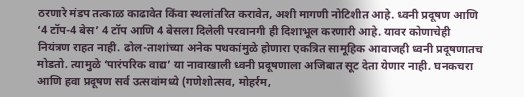ठरणारे मंडप तत्काळ काढावेत किंवा स्थलांतरित करावेत, अशी मागणी नोटिशीत आहे. ध्वनी प्रदूषण आणि ‘4 टॉप-4 बेस’ 4 टॉप आणि 4 बेसला दिलेली परवानगी ही दिशाभूल करणारी आहे. यावर कोणाचेही नियंत्रण राहत नाही. ढोल-ताशांच्या अनेक पथकांमुळे होणारा एकत्रित सामूहिक आवाजही ध्वनी प्रदूषणातच मोडतो. त्यामुळे ‘पारंपरिक वाद्य’ या नावाखाली ध्वनी प्रदूषणाला अजिबात सूट देता येणार नाही. घनकचरा आणि हवा प्रदूषण सर्व उत्सवांमध्ये (गणेशोत्सव, मोहर्रम,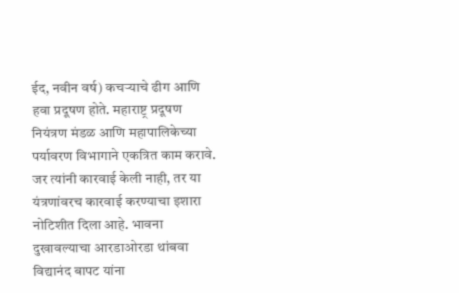ईद, नवीन वर्ष) कचऱ्याचे ढीग आणि हवा प्रदूषण होते. महाराष्ट्र प्रदूषण नियंत्रण मंडळ आणि महापालिकेच्या पर्यावरण विभागाने एकत्रित काम करावे. जर त्यांनी कारवाई केली नाही, तर या यंत्रणांवरच कारवाई करण्याचा इशारा नोटिशीत दिला आहे. भावना दुखावल्याचा आरडाओरडा थांबवा विद्यानंद बापट यांना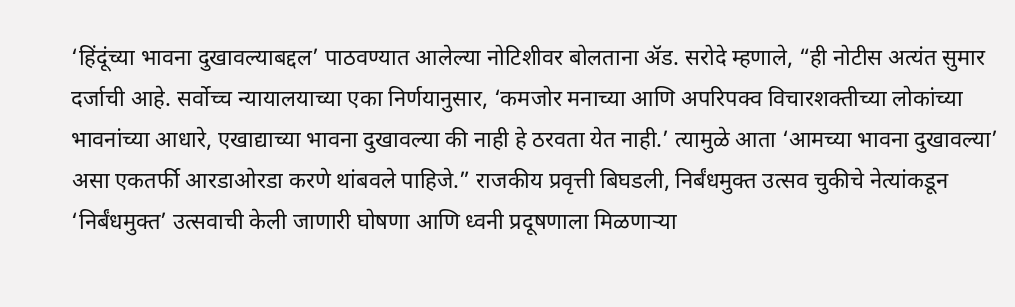‘हिंदूंच्या भावना दुखावल्याबद्दल’ पाठवण्यात आलेल्या नोटिशीवर बोलताना ॲड. सरोदे म्हणाले, “ही नोटीस अत्यंत सुमार दर्जाची आहे. सर्वोच्च न्यायालयाच्या एका निर्णयानुसार, ‘कमजोर मनाच्या आणि अपरिपक्व विचारशक्तीच्या लोकांच्या भावनांच्या आधारे, एखाद्याच्या भावना दुखावल्या की नाही हे ठरवता येत नाही.’ त्यामुळे आता ‘आमच्या भावना दुखावल्या’ असा एकतर्फी आरडाओरडा करणे थांबवले पाहिजे.” राजकीय प्रवृत्ती बिघडली, निर्बंधमुक्त उत्सव चुकीचे नेत्यांकडून ‘निर्बंधमुक्त’ उत्सवाची केली जाणारी घोषणा आणि ध्वनी प्रदूषणाला मिळणाऱ्या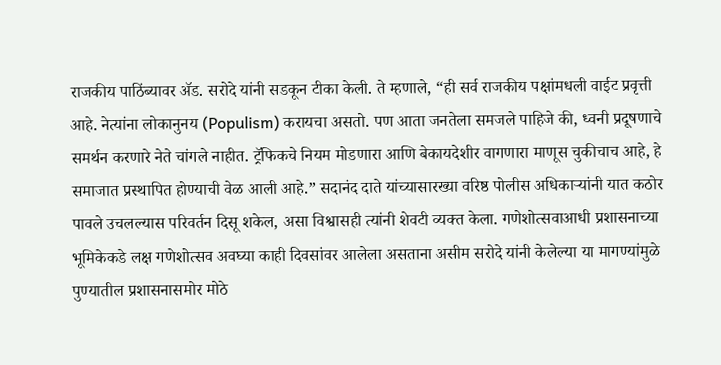राजकीय पाठिंब्यावर ॲड. सरोदे यांनी सडकून टीका केली. ते म्हणाले, “ही सर्व राजकीय पक्षांमधली वाईट प्रवृत्ती आहे. नेत्यांना लोकानुनय (Populism) करायचा असतो. पण आता जनतेला समजले पाहिजे की, ध्वनी प्रदूषणाचे समर्थन करणारे नेते चांगले नाहीत. ट्रॅफिकचे नियम मोडणारा आणि बेकायदेशीर वागणारा माणूस चुकीचाच आहे, हे समाजात प्रस्थापित होण्याची वेळ आली आहे.” सदानंद दाते यांच्यासारख्या वरिष्ठ पोलीस अधिकाऱ्यांनी यात कठोर पावले उचलल्यास परिवर्तन दिसू शकेल, असा विश्वासही त्यांनी शेवटी व्यक्त केला. गणेशोत्सवाआधी प्रशासनाच्या भूमिकेकडे लक्ष गणेशोत्सव अवघ्या काही दिवसांवर आलेला असताना असीम सरोदे यांनी केलेल्या या मागण्यांमुळे पुण्यातील प्रशासनासमोर मोठे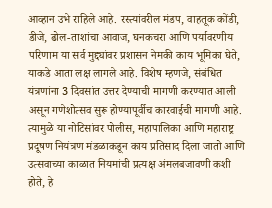आव्हान उभे राहिले आहे. रस्त्यांवरील मंडप, वाहतूक कोंडी, डीजे, ढोल-ताशांचा आवाज, घनकचरा आणि पर्यावरणीय परिणाम या सर्व मुद्द्यांवर प्रशासन नेमकी काय भूमिका घेते, याकडे आता लक्ष लागले आहे. विशेष म्हणजे, संबंधित यंत्रणांना 3 दिवसांत उत्तर देण्याची मागणी करण्यात आली असून गणेशोत्सव सुरू होण्यापूर्वीच कारवाईची मागणी आहे. त्यामुळे या नोटिसांवर पोलीस, महापालिका आणि महाराष्ट्र प्रदूषण नियंत्रण मंडळाकडून काय प्रतिसाद दिला जातो आणि उत्सवाच्या काळात नियमांची प्रत्यक्ष अंमलबजावणी कशी होते, हे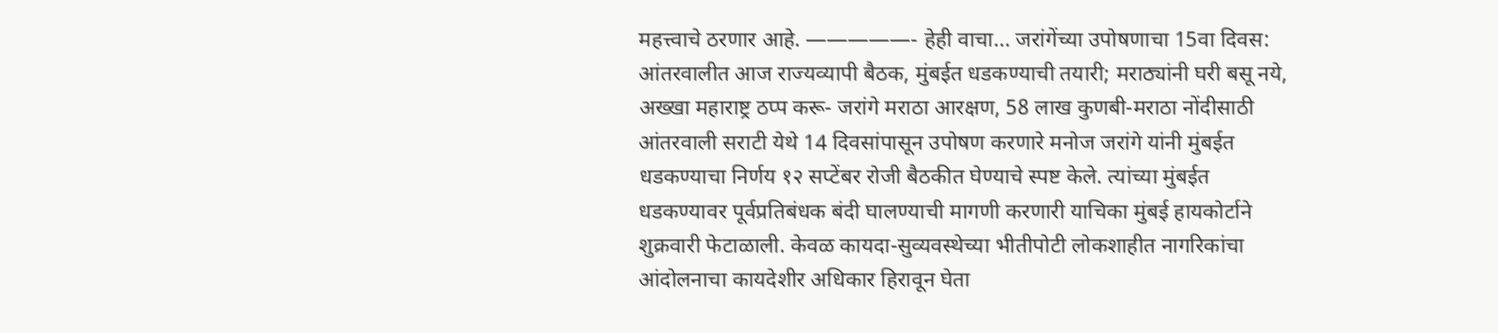महत्त्वाचे ठरणार आहे. —————- हेही वाचा… जरांगेंच्या उपोषणाचा 15वा दिवस: आंतरवालीत आज राज्यव्यापी बैठक, मुंबईत धडकण्याची तयारी; मराठ्यांनी घरी बसू नये, अख्खा महाराष्ट्र ठप्प करू- जरांगे मराठा आरक्षण, 58 लाख कुणबी-मराठा नोंदीसाठी आंतरवाली सराटी येथे 14 दिवसांपासून उपोषण करणारे मनोज जरांगे यांनी मुंबईत धडकण्याचा निर्णय १२ सप्टेंबर रोजी बैठकीत घेण्याचे स्पष्ट केले. त्यांच्या मुंबईत धडकण्यावर पूर्वप्रतिबंधक बंदी घालण्याची मागणी करणारी याचिका मुंबई हायकोर्टाने शुक्रवारी फेटाळाली. केवळ कायदा-सुव्यवस्थेच्या भीतीपोटी लोकशाहीत नागरिकांचा आंदोलनाचा कायदेशीर अधिकार हिरावून घेता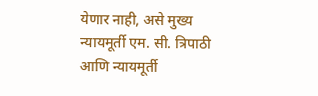येणार नाही, असे मुख्य न्यायमूर्ती एम. सी. त्रिपाठी आणि न्यायमूर्ती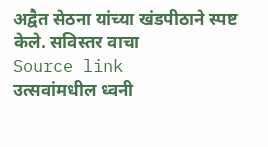अद्वैत सेठना यांच्या खंडपीठाने स्पष्ट केले. सविस्तर वाचा
Source link
उत्सवांमधील ध्वनी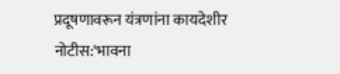प्रदूषणावरून यंत्रणांना कायदेशीर नोटीस:'भावना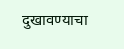दुखावण्याचा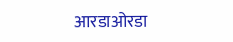आरडाओरडा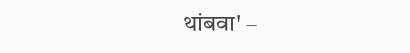थांबवा' –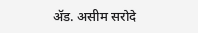ॲड. असीम सरोदे